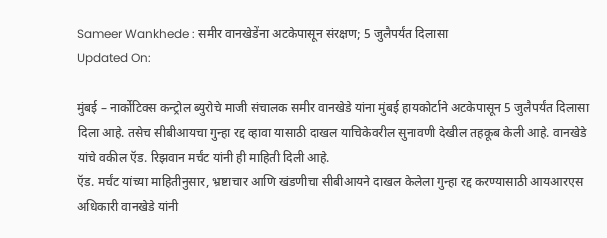Sameer Wankhede : समीर वानखेडेंना अटकेपासून संरक्षण; 5 जुलैपर्यंत दिलासा
Updated On:

मुंबई – नार्कोटिक्स कन्ट्रोल ब्युरोचे माजी संचालक समीर वानखेडे यांना मुंबई हायकोर्टाने अटकेपासून 5 जुलैपर्यंत दिलासा दिला आहे. तसेच सीबीआयचा गुन्हा रद्द व्हावा यासाठी दाखल याचिकेवरील सुनावणी देखील तहकूब केली आहे. वानखेडे यांचे वकील ऍड. रिझवान मर्चंट यांनी ही माहिती दिली आहे.
ऍड. मर्चंट यांच्या माहितीनुसार, भ्रष्टाचार आणि खंडणीचा सीबीआयने दाखल केलेला गुन्हा रद्द करण्यासाठी आयआरएस अधिकारी वानखेडे यांनी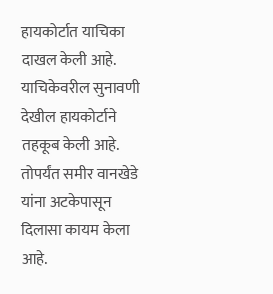हायकोर्टात याचिका दाखल केली आहे. याचिकेवरील सुनावणी देखील हायकोर्टाने तहकूब केली आहे. तोपर्यंत समीर वानखेडे यांना अटकेपासून दिलासा कायम केला आहे.